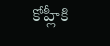కోహ్లీకి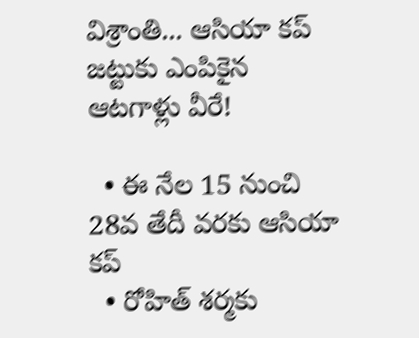విశ్రాంతి... ఆసియా కప్ జట్టుకు ఎంపికైన ఆటగాళ్లు వీరే!

  • ఈ నేల 15 నుంచి 28వ తేదీ వరకు ఆసియా కప్
  • రోహిత్ శర్మకు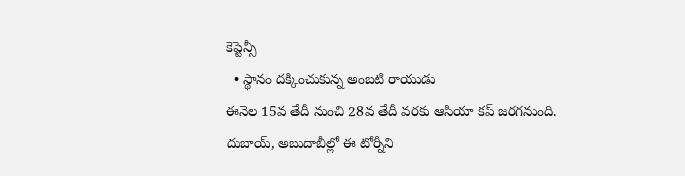కెప్టెన్సీ
  • స్థానం దక్కించుకున్న అంబటి రాయుడు
ఈనెల 15వ తేదీ నుంచి 28వ తేదీ వరకు ఆసియా కప్ జరగనుంది. దుబాయ్, అబుదాబీల్లో ఈ టోర్నీని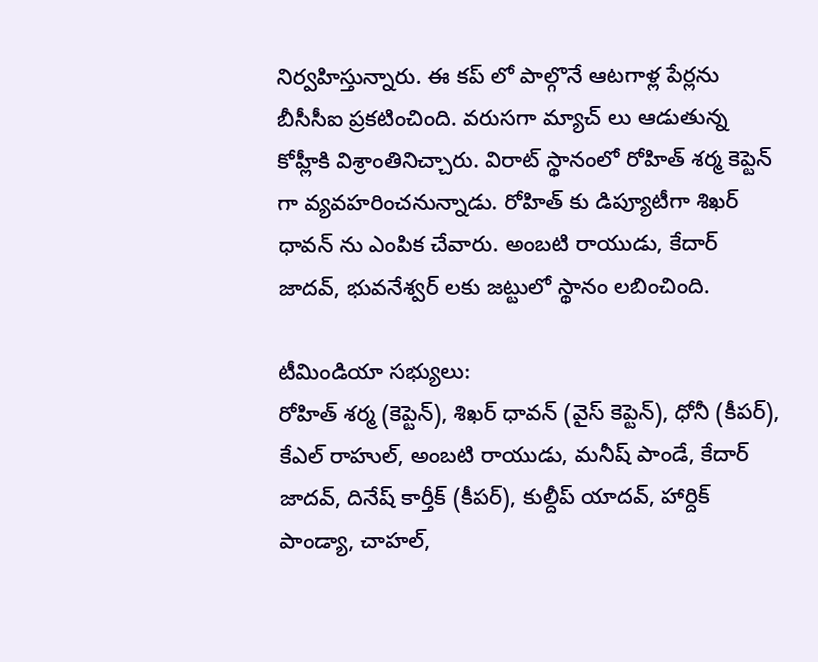నిర్వహిస్తున్నారు. ఈ కప్ లో పాల్గొనే ఆటగాళ్ల పేర్లను బీసీసీఐ ప్రకటించింది. వరుసగా మ్యాచ్ లు ఆడుతున్న కోహ్లీకి విశ్రాంతినిచ్చారు. విరాట్ స్థానంలో రోహిత్ శర్మ కెప్టెన్ గా వ్యవహరించనున్నాడు. రోహిత్ కు డిప్యూటీగా శిఖర్ ధావన్ ను ఎంపిక చేవారు. అంబటి రాయుడు, కేదార్ జాదవ్, భువనేశ్వర్ లకు జట్టులో స్థానం లబించింది.

టీమిండియా సభ్యులు:
రోహిత్ శర్మ (కెప్టెన్), శిఖర్ ధావన్ (వైస్ కెప్టెన్), ధోనీ (కీపర్), కేఎల్ రాహుల్, అంబటి రాయుడు, మనీష్ పాండే, కేదార్ జాదవ్, దినేష్ కార్తీక్ (కీపర్), కుల్దీప్ యాదవ్, హార్దిక్ పాండ్యా, చాహల్,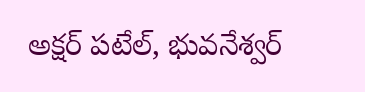అక్షర్ పటేల్, భువనేశ్వర్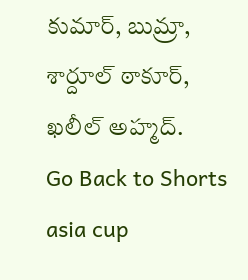కుమార్, బుమ్రా, శార్దూల్ ఠాకూర్, ఖలీల్ అహ్మద్.
Go Back to Shorts
asia cup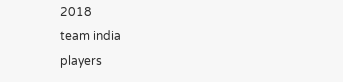2018
team india
players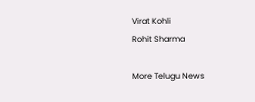Virat Kohli
Rohit Sharma

More Telugu News